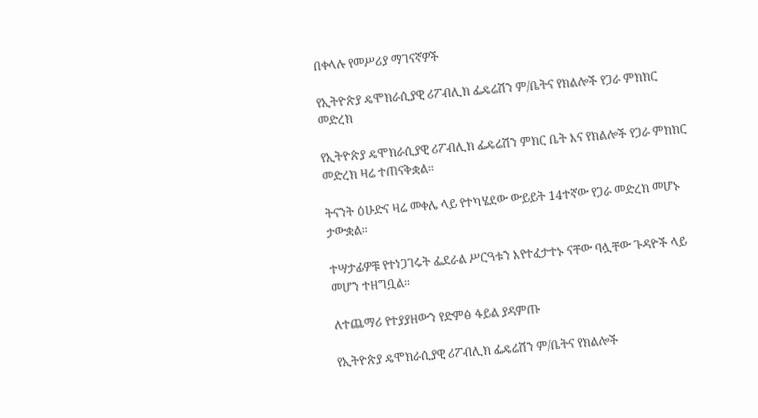በቀላሉ የመሥሪያ ማገናኛዎች

የኢትዮጵያ ዴሞክራሲያዊ ሪፖብሊክ ፌዴሬሽን ም/ቤትና የክልሎች የጋራ ምክክር መድረክ

የኢትዮጵያ ዴሞክራሲያዊ ሪፖብሊክ ፌዴሬሽን ምክር ቤት እና የክልሎች የጋራ ምክክር መድረክ ዛሬ ተጠናቅቋል።

ትናንት ዕሁድና ዛሬ መቀሌ ላይ የተካሄደው ውይይት 14ተኛው የጋራ መድረክ መሆኑ ታውቋል።

ተሣታፊዎቹ የተነጋገሩት ፌደራል ሥርዓቱን እየተፈታተኑ ናቸው ባሏቸው ጉዳዮች ላይ መሆን ተዘግቧል።

ለተጨማሪ የተያያዘውን የድምፅ ፋይል ያዳምጡ

የኢትዮጵያ ዴሞክራሲያዊ ሪፖብሊክ ፌዴሬሽን ም/ቤትና የክልሎች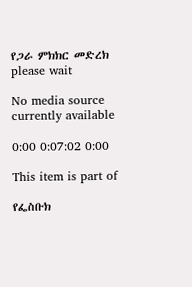የጋራ ምክክር መድረክ
please wait

No media source currently available

0:00 0:07:02 0:00

This item is part of

የፌስቡክ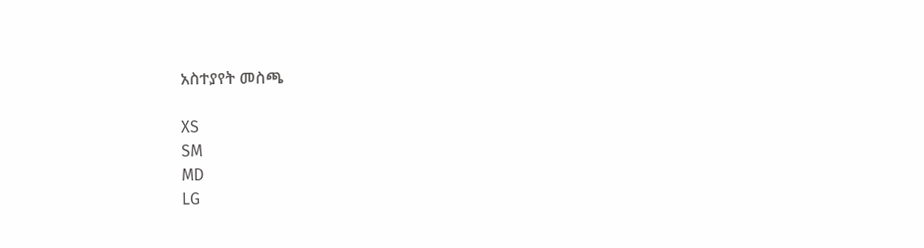አስተያየት መስጫ

XS
SM
MD
LG